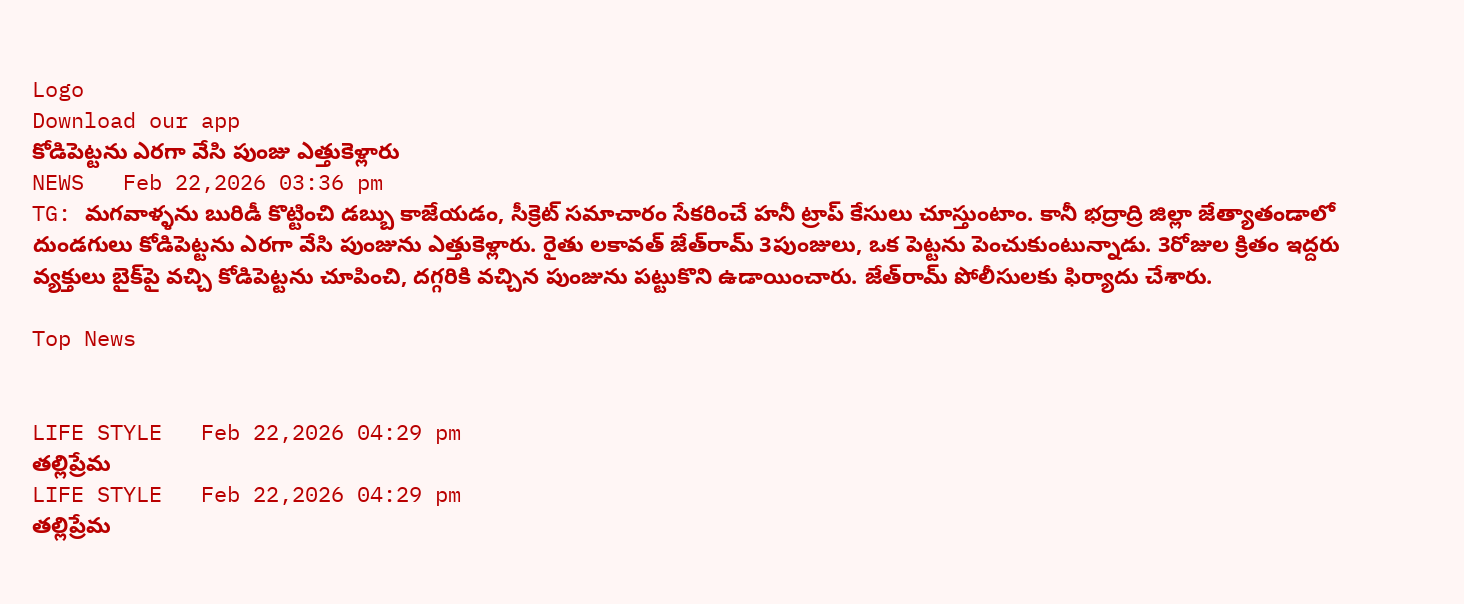Logo
Download our app
కోడిపెట్టను ఎరగా వేసి పుంజు ఎత్తుకెళ్లారు
NEWS   Feb 22,2026 03:36 pm
TG: మగవాళ్ళను బురిడీ కొట్టించి డబ్బు కాజేయడం, సీక్రెట్ సమాచారం సేకరించే హనీ ట్రాప్ కేసులు చూస్తుంటాం. కానీ భద్రాద్రి జిల్లా జేత్యాతండాలో దుండగులు కోడిపెట్టను ఎరగా వేసి పుంజును ఎత్తుకెళ్లారు. రైతు లకావత్ జేత్‌రామ్ 3పుంజులు, ఒక పెట్టను పెంచుకుంటున్నాడు. 3రోజుల క్రితం ఇద్దరు వ్యక్తులు బైక్‌పై వచ్చి కోడిపెట్టను చూపించి, దగ్గరికి వచ్చిన పుంజును పట్టుకొని ఉడాయించారు. జేత్‌రామ్ పోలీసులకు ఫిర్యాదు చేశారు.

Top News


LIFE STYLE   Feb 22,2026 04:29 pm
తల్లిప్రేమ
LIFE STYLE   Feb 22,2026 04:29 pm
తల్లిప్రేమ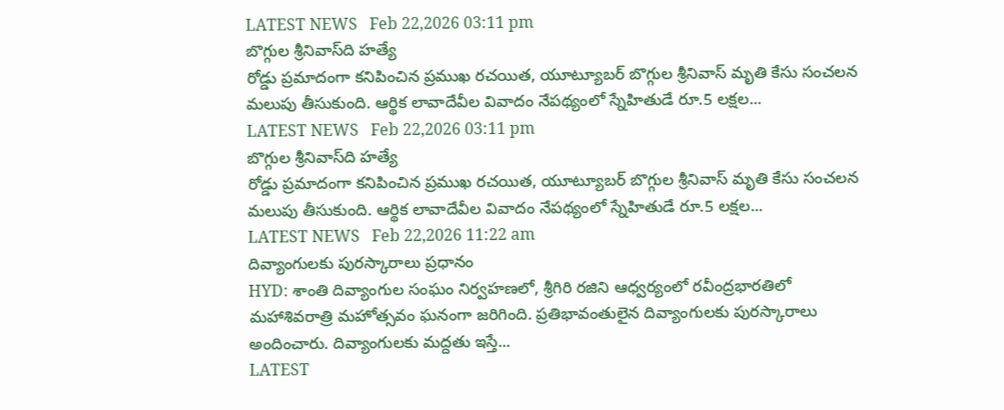LATEST NEWS   Feb 22,2026 03:11 pm
బొగ్గుల శ్రీనివాస్‌ది హత్యే
రోడ్డు ప్రమాదంగా కనిపించిన ప్రముఖ రచయిత, యూట్యూబర్ బొగ్గుల శ్రీనివాస్ మృతి కేసు సంచలన మలుపు తీసుకుంది. ఆర్థిక లావాదేవీల వివాదం నేపథ్యంలో స్నేహితుడే రూ.5 లక్షల...
LATEST NEWS   Feb 22,2026 03:11 pm
బొగ్గుల శ్రీనివాస్‌ది హత్యే
రోడ్డు ప్రమాదంగా కనిపించిన ప్రముఖ రచయిత, యూట్యూబర్ బొగ్గుల శ్రీనివాస్ మృతి కేసు సంచలన మలుపు తీసుకుంది. ఆర్థిక లావాదేవీల వివాదం నేపథ్యంలో స్నేహితుడే రూ.5 లక్షల...
LATEST NEWS   Feb 22,2026 11:22 am
దివ్యాంగులకు పురస్కారాలు ప్రధానం
HYD: శాంతి దివ్యాంగుల సంఘం నిర్వహణలో, శ్రీగిరి రజిని ఆధ్వర్యంలో రవీంద్రభారతిలో మహాశివరాత్రి మహోత్సవం ఘనంగా జరిగింది. ప్రతిభావంతులైన దివ్యాంగులకు పురస్కారాలు అందించారు. దివ్యాంగులకు మ‌ద్ద‌తు ఇస్తే...
LATEST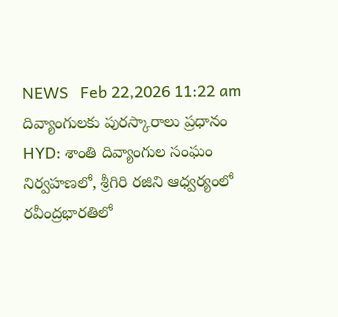NEWS   Feb 22,2026 11:22 am
దివ్యాంగులకు పురస్కారాలు ప్రధానం
HYD: శాంతి దివ్యాంగుల సంఘం నిర్వహణలో, శ్రీగిరి రజిని ఆధ్వర్యంలో రవీంద్రభారతిలో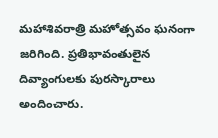మహాశివరాత్రి మహోత్సవం ఘనంగా జరిగింది. ప్రతిభావంతులైన దివ్యాంగులకు పురస్కారాలు అందించారు.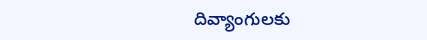దివ్యాంగులకు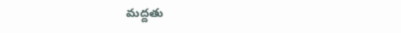మ‌ద్ద‌తు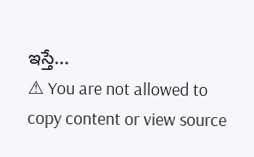ఇస్తే...
⚠ You are not allowed to copy content or view source